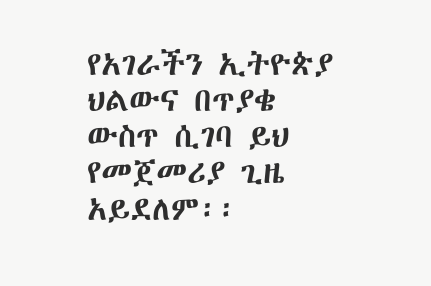የአገራችን ኢትዮጵያ ህልውና በጥያቄ ውስጥ ሲገባ ይህ የመጀመሪያ ጊዜ አይደለም፡፡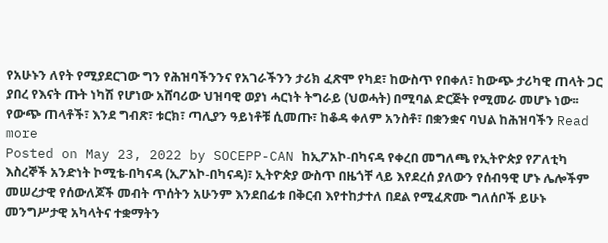የአሁኑን ለየት የሚያደርገው ግን የሕዝባችንንና የአገራችንን ታሪክ ፈጽሞ የካደ፣ ከውስጥ የበቀለ፣ ከውጭ ታሪካዊ ጠላት ጋር ያበረ የእናት ጡት ነካሽ የሆነው አሸባሪው ህዝባዊ ወያነ ሓርነት ትግራይ (ህወሓት) በሚባል ድርጅት የሚመራ መሆኑ ነው፡፡ የውጭ ጠላቶች፣ እንደ ግብጽ፣ ቱርክ፣ ጣሊያን ዓይነቶቹ ሲመጡ፣ ከቆዳ ቀለም አንስቶ፣ በቋንቋና ባህል ከሕዝባችን Read more
Posted on May 23, 2022 by SOCEPP-CAN ከኢፖአኮ-በካናዳ የቀረበ መግለጫ የኢትዮጵያ የፖለቲካ እስረኞች አንድነት ኮሚቴ-በካናዳ (ኢፖአኮ-በካናዳ)፣ ኢትዮጵያ ውስጥ በዜጎቸ ላይ እየደረሰ ያለውን የሰብዓዊ ሆኑ ሌሎችም መሠረታዊ የሰውለጆች መብት ጥሰትን አሁንም እንደበፊቱ በቅርብ እየተከታተለ በደል የሚፈጽሙ ግለሰቦች ይሁኑ መንግሥታዊ አካላትና ተቋማትን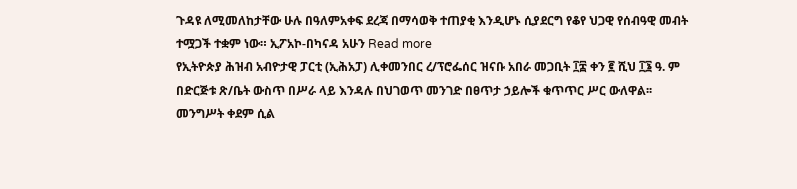ጉዳዩ ለሚመለከታቸው ሁሉ በዓለምአቀፍ ደረጃ በማሳወቅ ተጠያቂ እንዲሆኑ ሲያደርግ የቆየ ህጋዊ የሰብዓዊ መብት ተሟጋች ተቋም ነው። ኢፖአኮ-በካናዳ አሁን Read more
የኢትዮጵያ ሕዝብ አብዮታዊ ፓርቲ (ኢሕአፓ) ሊቀመንበር ረ/ፕሮፌሰር ዝናቡ አበራ መጋቢት ፲፰ ቀን ፪ ሺህ ፲፮ ዓ. ም በድርጅቱ ጽ/ቤት ውስጥ በሥራ ላይ እንዳሉ በህገወጥ መንገድ በፀጥታ ኃይሎች ቁጥጥር ሥር ውለዋል፡፡ መንግሥት ቀደም ሲል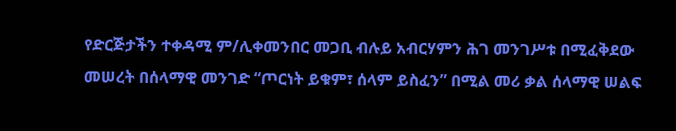የድርጅታችን ተቀዳሚ ም/ሊቀመንበር መጋቢ ብሉይ አብርሃምን ሕገ መንገሥቱ በሚፈቅደው መሠረት በሰላማዊ መንገድ “ጦርነት ይቁም፣ ሰላም ይስፈን” በሚል መሪ ቃል ሰላማዊ ሠልፍ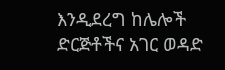እንዲደረግ ከሌሎች ድርጅቶችና አገር ወዳድ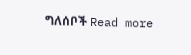ግለሰቦች Read more